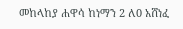መከላከያ ሐዋሳ ከነማን 2 ለ0 አሸነፈ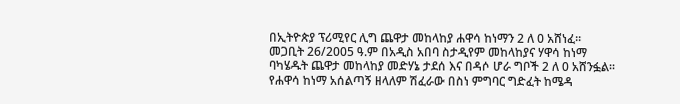በኢትዮጵያ ፕሪሚየር ሊግ ጨዋታ መከላከያ ሐዋሳ ከነማን 2 ለ 0 አሸነፈ፡፡ መጋቢት 26/2005 ዓ.ም በአዲስ አበባ ስታዲየም መከላከያና ሃዋሳ ከነማ ባካሄዱት ጨዋታ መከላከያ መድሃኔ ታደሰ እና በዳሶ ሆራ ግቦች 2 ለ 0 አሸንፏል፡፡ የሐዋሳ ከነማ አሰልጣኝ ዘላለም ሽፈራው በስነ ምግባር ግድፈት ከሜዳ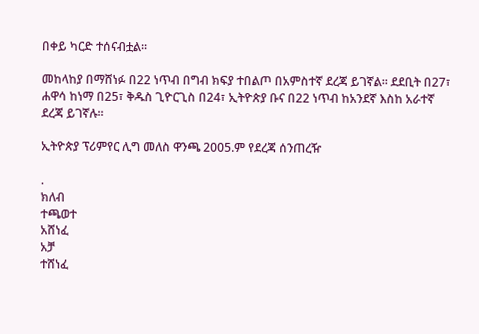በቀይ ካርድ ተሰናብቷል፡፡

መከላከያ በማሸነፉ በ22 ነጥብ በግብ ክፍያ ተበልጦ በአምስተኛ ደረጃ ይገኛል፡፡ ደደቢት በ27፣ ሐዋሳ ከነማ በ25፣ ቅዱስ ጊዮርጊስ በ24፣ ኢትዮጵያ ቡና በ22 ነጥብ ከአንደኛ እስከ አራተኛ ደረጃ ይገኛሉ፡፡

ኢትዮጵያ ፕሪምየር ሊግ መለስ ዋንጫ 2005.ም የደረጃ ሰንጠረዥ

.
ክለብ
ተጫወተ
አሸነፈ
አቻ
ተሸነፈ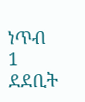ነጥብ
1
ደደቢት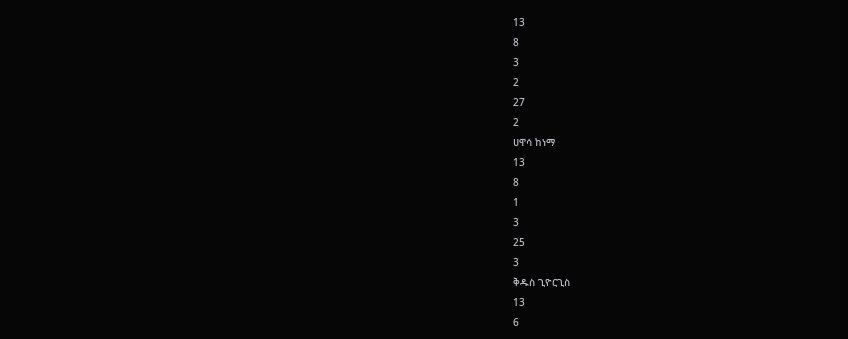13
8
3
2
27
2
ሀዋሳ ከነማ
13
8
1
3
25
3
ቅዱስ ጊዮርጊስ
13
6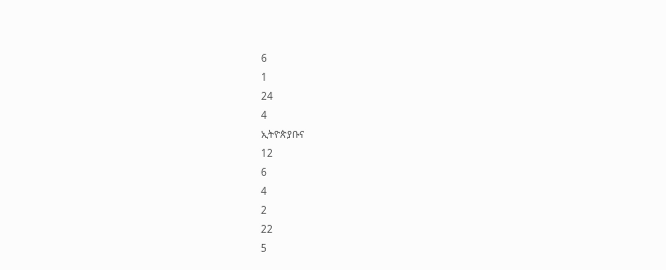6
1
24
4
ኢትዮጵያቡና
12
6
4
2
22
5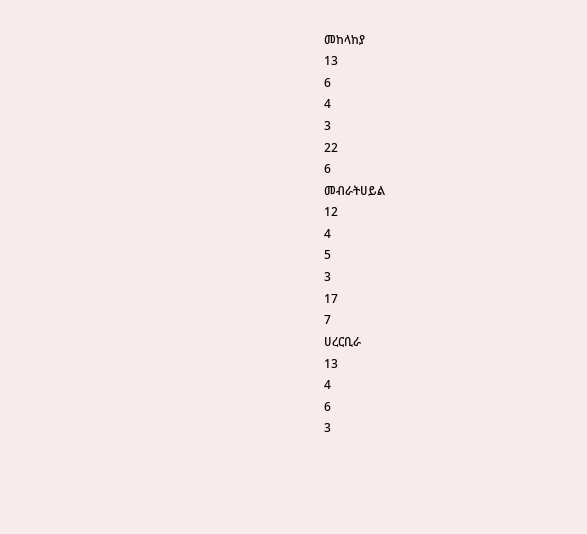መከላከያ
13
6
4
3
22
6
መብራትሀይል
12
4
5
3
17
7
ሀረርቢራ
13
4
6
3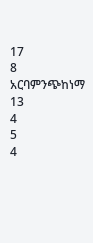17
8
አርባምንጭከነማ
13
4
5
4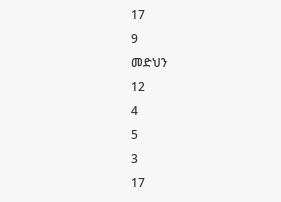17
9
መድህን
12
4
5
3
17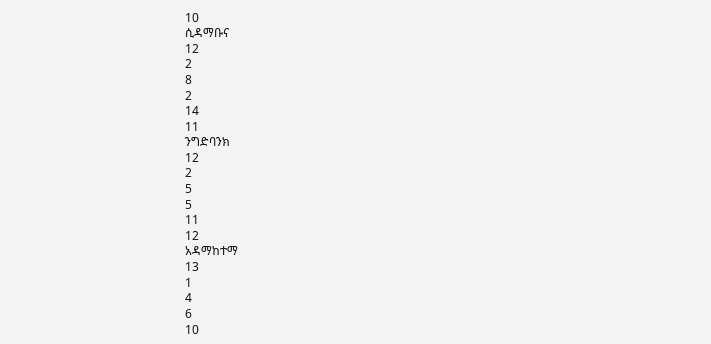10
ሲዳማቡና
12
2
8
2
14
11
ንግድባንክ
12
2
5
5
11
12
አዳማከተማ
13
1
4
6
10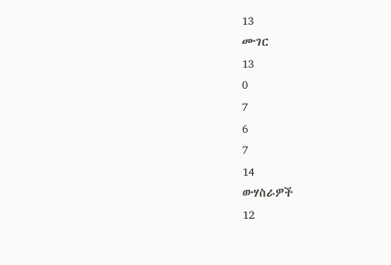13
ሙገር
13
0
7
6
7
14
ውሃስራዎች
12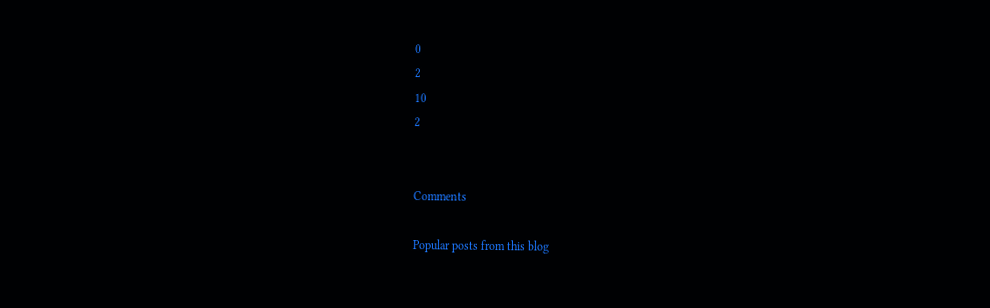0
2
10
2


Comments

Popular posts from this blog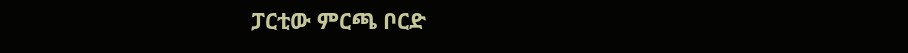ፓርቲው ምርጫ ቦርድ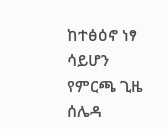ከተፅዕኖ ነፃ ሳይሆን የምርጫ ጊዜ ሰሌዳ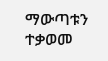ማውጣቱን ተቃወመ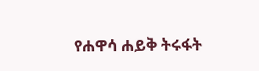የሐዋሳ ሐይቅ ትሩፋት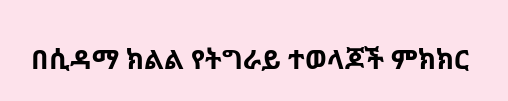በሲዳማ ክልል የትግራይ ተወላጆች ምክክር